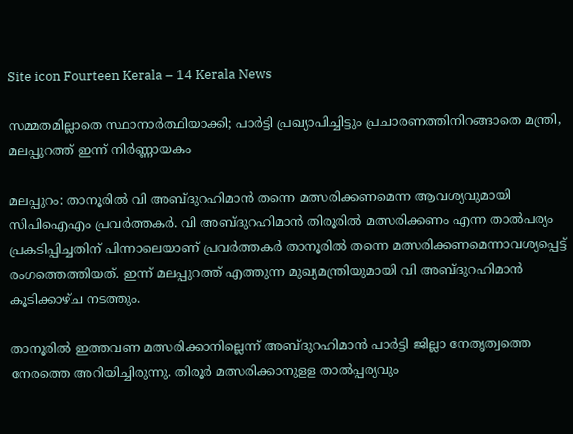Site icon Fourteen Kerala – 14 Kerala News

സമ്മതമില്ലാതെ സ്ഥാനാർത്ഥിയാക്കി; പാർട്ടി പ്രഖ്യാപിച്ചിട്ടും പ്രചാരണത്തിനിറങ്ങാതെ മന്ത്രി, മലപ്പുറത്ത് ഇന്ന് നിർണ്ണായകം

മലപ്പുറം: താനൂരില്‍ വി അബ്ദുറഹിമാന്‍ തന്നെ മത്സരിക്കണമെന്ന ആവശ്യവുമായി സിപിഐഎം പ്രവര്‍ത്തകര്‍. വി അബ്ദുറഹിമാന്‍ തിരൂരില്‍ മത്സരിക്കണം എന്ന താല്‍പര്യം പ്രകടിപ്പിച്ചതിന് പിന്നാലെയാണ് പ്രവര്‍ത്തകര്‍ താനൂരില്‍ തന്നെ മത്സരിക്കണമെന്നാവശ്യപ്പെട്ട് രംഗത്തെത്തിയത്. ഇന്ന് മലപ്പുറത്ത് എത്തുന്ന മുഖ്യമന്ത്രിയുമായി വി അബ്ദുറഹിമാന്‍ കൂടിക്കാഴ്ച നടത്തും.

താനൂരില്‍ ഇത്തവണ മത്സരിക്കാനില്ലെന്ന് അബ്ദുറഹിമാന്‍ പാര്‍ട്ടി ജില്ലാ നേതൃത്വത്തെ നേരത്തെ അറിയിച്ചിരുന്നു. തിരൂര്‍ മത്സരിക്കാനുളള താല്‍പ്പര്യവും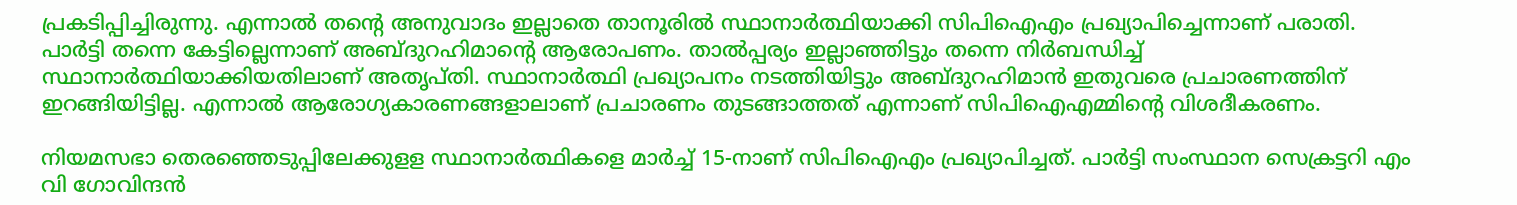പ്രകടിപ്പിച്ചിരുന്നു. എന്നാല്‍ തന്റെ അനുവാദം ഇല്ലാതെ താനൂരില്‍ സ്ഥാനാര്‍ത്ഥിയാക്കി സിപിഐഎം പ്രഖ്യാപിച്ചെന്നാണ് പരാതി.
പാര്‍ട്ടി തന്നെ കേട്ടില്ലെന്നാണ് അബ്ദുറഹിമാന്റെ ആരോപണം. താല്‍പ്പര്യം ഇല്ലാഞ്ഞിട്ടും തന്നെ നിര്‍ബന്ധിച്ച് സ്ഥാനാര്‍ത്ഥിയാക്കിയതിലാണ് അതൃപ്തി. സ്ഥാനാര്‍ത്ഥി പ്രഖ്യാപനം നടത്തിയിട്ടും അബ്ദുറഹിമാന്‍ ഇതുവരെ പ്രചാരണത്തിന് ഇറങ്ങിയിട്ടില്ല. എന്നാല്‍ ആരോഗ്യകാരണങ്ങളാലാണ് പ്രചാരണം തുടങ്ങാത്തത് എന്നാണ് സിപിഐഎമ്മിന്റെ വിശദീകരണം.

നിയമസഭാ തെരഞ്ഞെടുപ്പിലേക്കുളള സ്ഥാനാര്‍ത്ഥികളെ മാര്‍ച്ച് 15-നാണ് സിപിഐഎം പ്രഖ്യാപിച്ചത്. പാര്‍ട്ടി സംസ്ഥാന സെക്രട്ടറി എം വി ഗോവിന്ദന്‍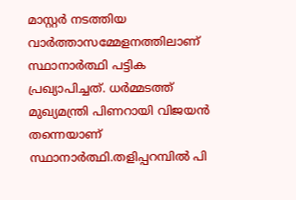മാസ്റ്റര്‍ നടത്തിയ വാര്‍ത്താസമ്മേളനത്തിലാണ് സ്ഥാനാര്‍ത്ഥി പട്ടിക പ്രഖ്യാപിച്ചത്. ധര്‍മ്മടത്ത് മുഖ്യമന്ത്രി പിണറായി വിജയന്‍ തന്നെയാണ് സ്ഥാനാര്‍ത്ഥി.തളിപ്പറമ്പില്‍ പി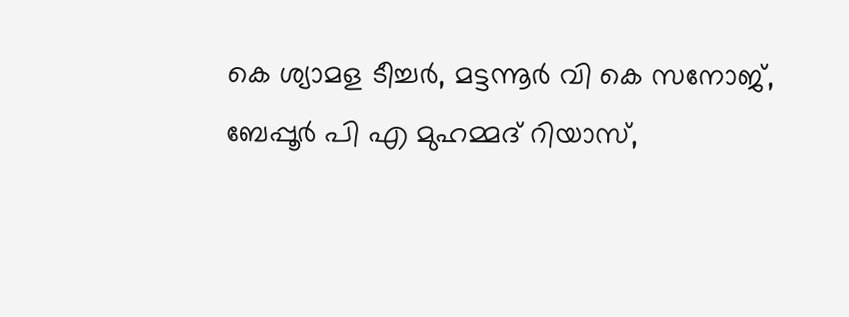കെ ശ്യാമള ടീച്ചര്‍, മട്ടന്നൂര്‍ വി കെ സനോജ്, ബേപ്പൂര്‍ പി എ മുഹമ്മദ് റിയാസ്,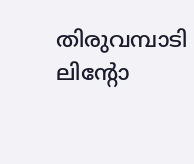തിരുവമ്പാടി ലിന്റോ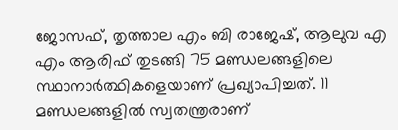ജോസഫ്, തൃത്താല എം ബി രാജേഷ്, ആലുവ എ എം ആരിഫ് തുടങ്ങി 75 മണ്ഡലങ്ങളിലെ സ്ഥാനാര്‍ത്ഥികളെയാണ് പ്രഖ്യാപിച്ചത്. 11 മണ്ഡലങ്ങളില്‍ സ്വതന്ത്രരാണ്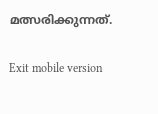മത്സരിക്കുന്നത്.

Exit mobile version